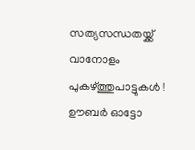സത്യസന്ധതയ്ക്ക് വാനോളം പുകഴ്ത്തുപാട്ടുകൾ ! ഊബർ ഓട്ടോ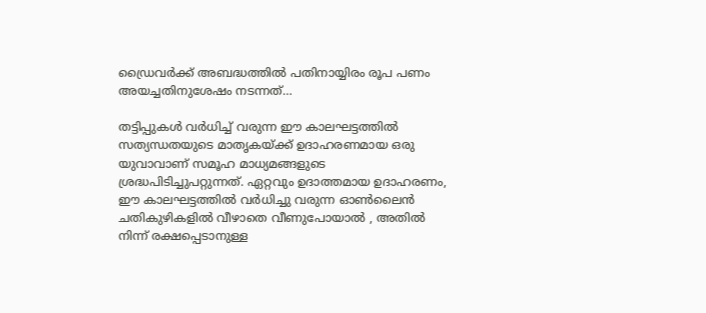ഡ്രൈവർക്ക് അബദ്ധത്തിൽ പതിനായ്യിരം രൂപ പണം അയച്ചതിനുശേഷം നടന്നത്…

തട്ടിപ്പുകൾ വർധിച്ച് വരുന്ന ഈ കാലഘട്ടത്തിൽ സത്യന്ധതയുടെ മാതൃകയ്ക്ക് ഉദാഹരണമായ ഒരു യുവാവാണ് സമൂഹ മാധ്യമങ്ങളുടെ ശ്രദ്ധപിടിച്ചുപറ്റുന്നത്. ഏറ്റവും ഉദാത്തമായ ഉദാഹരണം, ഈ കാലഘട്ടത്തിൽ വർധിച്ചു വരുന്ന ഓൺലൈൻ ചതികുഴികളിൽ വീഴാതെ വീണുപോയാൽ , അതിൽ നിന്ന് രക്ഷപ്പെടാനുള്ള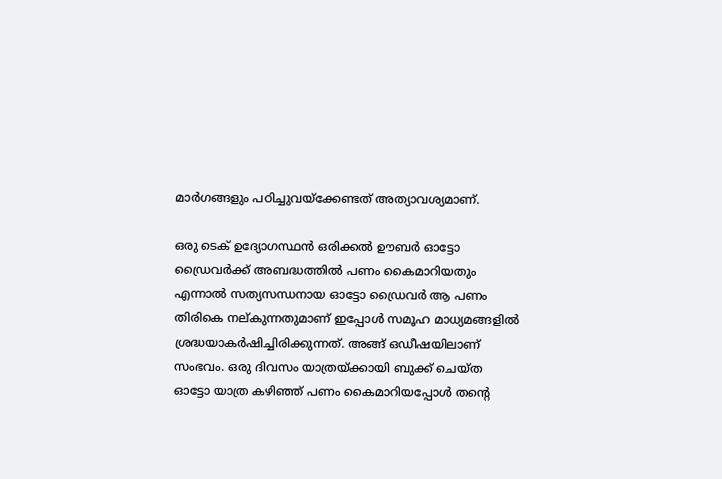മാർഗങ്ങളും പഠിച്ചുവയ്ക്കേണ്ടത് അത്യാവശ്യമാണ്.

ഒരു ടെക് ഉദ്യോഗസ്ഥൻ ഒരിക്കൽ ഊബർ ഓട്ടോ ഡ്രൈവർക്ക് അബദ്ധത്തിൽ പണം കൈമാറിയതും എന്നാൽ സത്യസന്ധനായ ഓട്ടോ ഡ്രൈവർ ആ പണം തിരികെ നല്കുന്നതുമാണ് ഇപ്പോൾ സമൂഹ മാധ്യമങ്ങളിൽ ശ്രദ്ധയാകർഷിച്ചിരിക്കുന്നത്. അങ്ങ് ഒഡീഷയിലാണ് സംഭവം. ഒരു ദിവസം യാത്രയ്ക്കായി ബുക്ക് ചെയ്ത ഓട്ടോ യാത്ര കഴിഞ്ഞ് പണം കൈമാറിയപ്പോൾ തന്‍റെ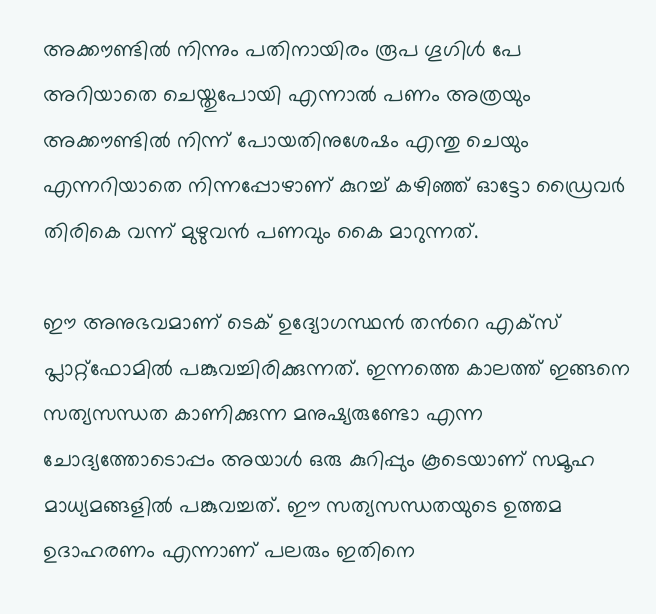അക്കൗണ്ടിൽ നിന്നും പതിനായിരം രൂപ ഗൂഗിൾ പേ അറിയാതെ ചെയ്തുപോയി എന്നാൽ പണം അത്രയും അക്കൗണ്ടിൽ നിന്ന് പോയതിനുശേഷം എന്തു ചെയും എന്നറിയാതെ നിന്നപ്പോഴാണ് കുറച്ച് കഴിഞ്ഞ് ഓട്ടോ ഡ്രൈവർ തിരികെ വന്ന് മുഴുവൻ പണവും കൈ മാറുന്നത്.

ഈ അനുഭവമാണ് ടെക് ഉദ്യോഗസ്ഥൻ തന്‍റെ എക്സ് പ്ലാറ്റ്ഫോമിൽ പങ്കുവച്ചിരിക്കുന്നത്. ഇന്നത്തെ കാലത്ത് ഇങ്ങനെ സത്യസന്ധത കാണിക്കുന്ന മനുഷ്യരുണ്ടോ എന്ന ചോദ്യത്തോടൊപ്പം അയാൾ ഒരു കുറിപ്പും കൂടെയാണ് സമൂഹ മാധ്യമങ്ങളിൽ പങ്കുവച്ചത്. ഈ സത്യസന്ധതയുടെ ഉത്തമ ഉദാഹരണം എന്നാണ് പലരും ഇതിനെ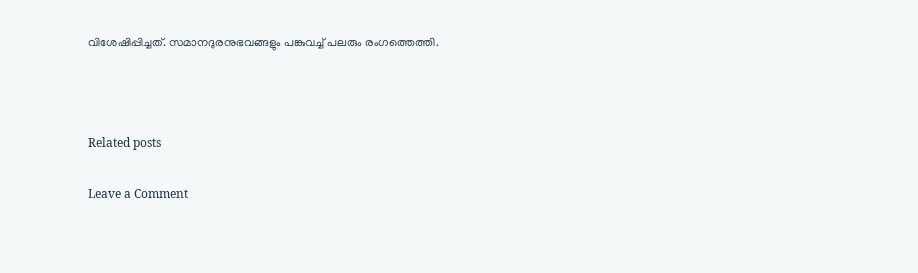വിശേഷിപ്പിച്ചത്. സമാനദുരനുഭവങ്ങളും പങ്കുവച്ച് പലരും രംഗത്തെത്തി.



Related posts

Leave a Comment